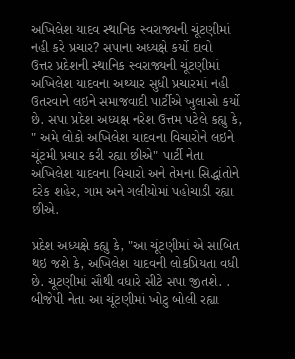અખિલેશ યાદવ સ્થાનિક સ્વરાજ્યની ચૂંટણીમાં નહી કરે પ્રચાર? સપાના અધ્યક્ષે કર્યો દાવો
ઉત્તર પ્રદેશની સ્થાનિક સ્વરાજ્યની ચૂંટણીમાં અખિલેશ યાદવના અથ્યાર સુધી પ્રચારમાં નહી ઉતરવાને લઇને સમાજવાદી પાર્ટીએ ખુલાસો કર્યો છે. સપા પ્રદેશ અધ્યક્ષ નરેશ ઉત્તમ પટેલે કહ્યુ કે, " અમે લોકો અખિલેશ યાદવના વિચારોને લઇને ચૂંટમી પ્રચાર કરી રહ્યા છીએ" પાર્ટી નેતા અખિલેશ યાદવના વિચારો અને તેમના સિદ્ધાંતોને દરેક શહેર, ગામ અને ગલીયોમાં પહોચાડી રહ્યા છીએ.

પ્રદેશ અધ્યક્ષે કહ્યુ કે, "આ ચૂંટણીમાં એ સાબિત થઇ જશે કે, અખિલેશ યાદવની લોકપ્રિયતા વધી છે. ચૂટણીમાં સૌથી વધારે સીટે સપા જીતશે. . બીજેપી નેતા આ ચૂંટણીમાં ખોટુ બોલી રહ્યા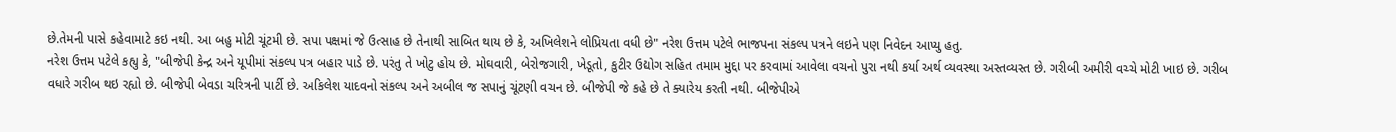છે.તેમની પાસે કહેવામાટે કઇ નથી. આ બહુ મોટી ચૂંટમી છે. સપા પક્ષમાં જે ઉત્સાહ છે તેનાથી સાબિત થાય છે કે, અખિલેશને લોપ્રિયતા વધી છે" નરેશ ઉત્તમ પટેલે ભાજપના સંકલ્પ પત્રને લઇને પણ નિવેદન આપ્યુ હતુ.
નરેશ ઉત્તમ પટેલે કહ્યુ કે, "બીજેપી કેન્દ્ર અને યૂપીમાં સંકલ્પ પત્ર બહાર પાડે છે. પરંતુ તે ખોટુ હોય છે. મોઘવારી, બેરોજગારી, ખેડૂતો, કુટીર ઉદ્યોગ સહિત તમામ મુદ્દા પર કરવામાં આવેલા વચનો પુરા નથી કર્યા અર્થ વ્યવસ્થા અસ્તવ્યસ્ત છે. ગરીબી અમીરી વચ્ચે મોટી ખાઇ છે. ગરીબ વધારે ગરીબ થઇ રહ્યો છે. બીજેપી બેવડા ચરિત્રની પાર્ટી છે. અકિલેશ યાદવનો સંકલ્પ અને અબીલ જ સપાનું ચૂંટણી વચન છે. બીજેપી જે કહે છે તે ક્યારેય કરતી નથી. બીજેપીએ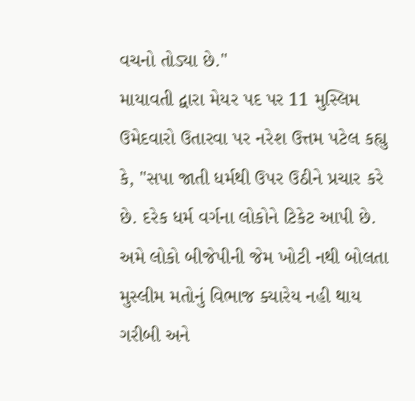વચનો તોડ્યા છે."
માયાવતી દ્વારા મેયર પદ પર 11 મુસ્લિમ ઉમેદવારો ઉતારવા પર નરેશ ઉત્તમ પટેલ કહ્યુ કે, "સપા જાતી ધર્મથી ઉપર ઉઠીને પ્રચાર કરે છે. દરેક ધર્મ વર્ગના લોકોને ટિકેટ આપી છે. અમે લોકો બીજેપીની જેમ ખોટી નથી બોલતા મુસ્લીમ મતોનું વિભાજ ક્યારેય નહી થાય ગરીબી અને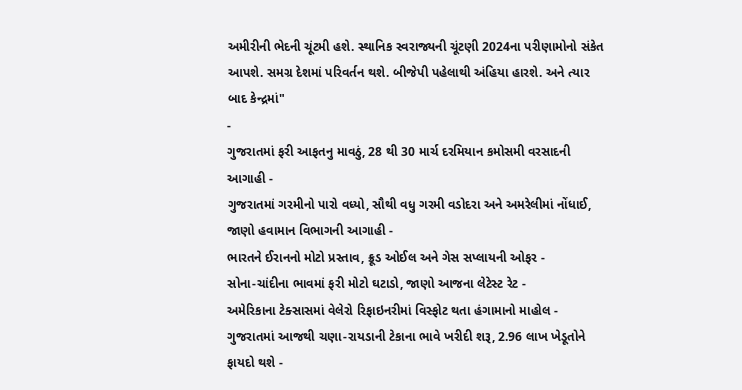અમીરીની ભેદની ચૂંટમી હશે. સ્થાનિક સ્વરાજ્યની ચૂંટણી 2024ના પરીણામોનો સંકેત આપશે. સમગ્ર દેશમાં પરિવર્તન થશે. બીજેપી પહેલાથી અંહિયા હારશે. અને ત્યાર બાદ કેન્દ્રમાં"
-
ગુજરાતમાં ફરી આફતનુ માવઠું, 28 થી 30 માર્ચ દરમિયાન કમોસમી વરસાદની આગાહી -
ગુજરાતમાં ગરમીનો પારો વધ્યો, સૌથી વધુ ગરમી વડોદરા અને અમરેલીમાં નોંધાઈ, જાણો હવામાન વિભાગની આગાહી -
ભારતને ઈરાનનો મોટો પ્રસ્તાવ, ક્રૂડ ઓઈલ અને ગેસ સપ્લાયની ઓફર -
સોના-ચાંદીના ભાવમાં ફરી મોટો ઘટાડો, જાણો આજના લેટેસ્ટ રેટ -
અમેરિકાના ટેક્સાસમાં વેલેરો રિફાઇનરીમાં વિસ્ફોટ થતા હંગામાનો માહોલ -
ગુજરાતમાં આજથી ચણા-રાયડાની ટેકાના ભાવે ખરીદી શરૂ, 2.96 લાખ ખેડૂતોને ફાયદો થશે -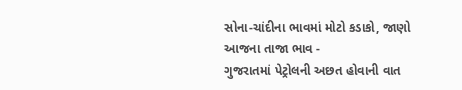સોના-ચાંદીના ભાવમાં મોટો કડાકો, જાણો આજના તાજા ભાવ -
ગુજરાતમાં પેટ્રોલની અછત હોવાની વાત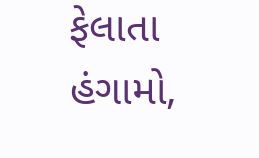ફેલાતા હંગામો,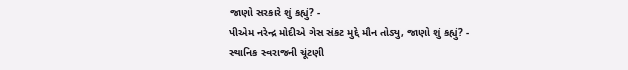જાણો સરકારે શું કહ્યું? -
પીએમ નરેન્દ્ર મોદીએ ગેસ સંકટ મુદ્દે મૌન તોડ્યુ, જાણો શું કહ્યું? -
સ્થાનિક સ્વરાજની ચૂંટણી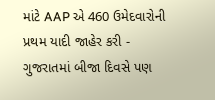માંટે AAP એ 460 ઉમેદવારોની પ્રથમ યાદી જાહેર કરી -
ગુજરાતમાં બીજા દિવસે પણ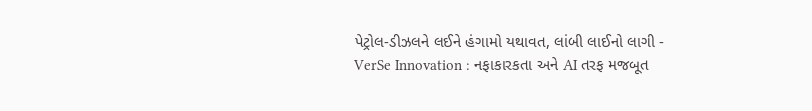પેટ્રોલ-ડીઝલને લઈને હંગામો યથાવત, લાંબી લાઈનો લાગી -
VerSe Innovation : નફાકારકતા અને AI તરફ મજબૂત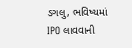ડગલુ, ભવિષ્યમાં IPO લાવવાની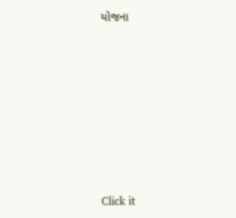યોજના











Click it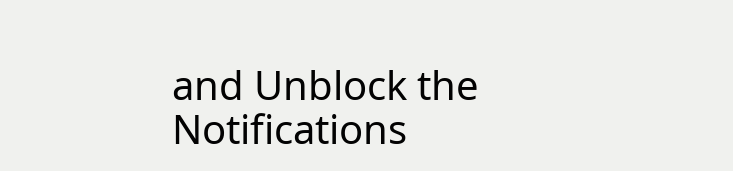and Unblock the Notifications